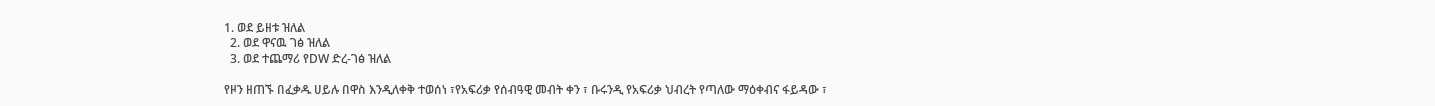1. ወደ ይዘቱ ዝለል
  2. ወደ ዋናዉ ገፅ ዝለል
  3. ወደ ተጨማሪ የDW ድረ-ገፅ ዝለል

የዞን ዘጠኙ በፈቃዱ ሀይሉ በዋስ እንዲለቀቅ ተወሰነ ፣የአፍሪቃ የሰብዓዊ መብት ቀን ፣ ቡሩንዲ የአፍሪቃ ህብረት የጣለው ማዕቀብና ፋይዳው ፣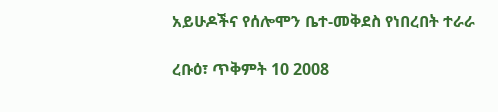አይሁዶችና የሰሎሞን ቤተ-መቅደስ የነበረበት ተራራ

ረቡዕ፣ ጥቅምት 10 2008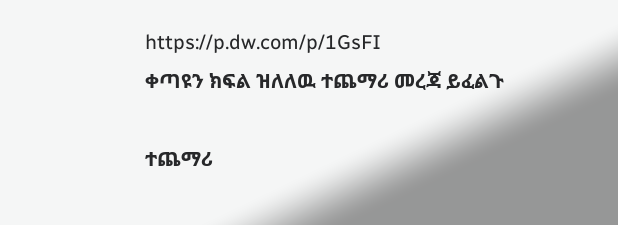https://p.dw.com/p/1GsFI
ቀጣዩን ክፍል ዝለለዉ ተጨማሪ መረጃ ይፈልጉ

ተጨማሪ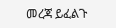መረጃ ይፈልጉ